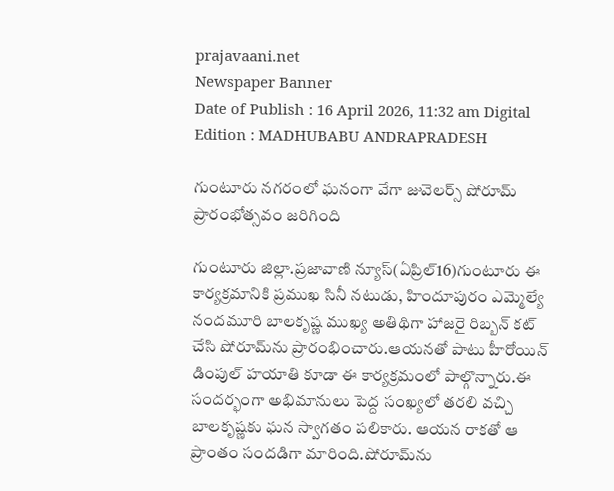prajavaani.net
Newspaper Banner
Date of Publish : 16 April 2026, 11:32 am Digital Edition : MADHUBABU ANDRAPRADESH

గుంటూరు నగరంలో ఘనంగా వేగా జువెలర్స్ షోరూమ్ ప్రారంభోత్సవం జరిగింది

గుంటూరు జిల్లా.ప్రజావాణి న్యూస్(ఏప్రిల్16)గుంటూరు ఈ కార్యక్రమానికి ప్రముఖ సినీ నటుడు, హిందూపురం ఎమ్మెల్యే నందమూరి బాలకృష్ణ ముఖ్య అతిథిగా హాజరై రిబ్బన్ కట్ చేసి షోరూమ్‌ను ప్రారంభించారు.ఆయనతో పాటు హీరోయిన్ డింపుల్ హయాతి కూడా ఈ కార్యక్రమంలో పాల్గొన్నారు.ఈ సందర్భంగా అభిమానులు పెద్ద సంఖ్యలో తరలి వచ్చి బాలకృష్ణకు ఘన స్వాగతం పలికారు. ఆయన రాకతో ఆ ప్రాంతం సందడిగా మారింది.షోరూమ్‌ను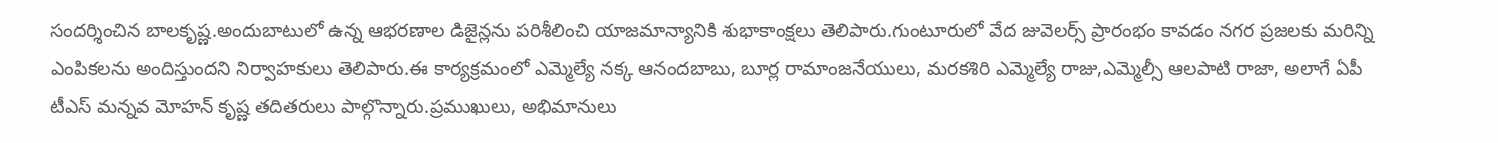సందర్శించిన బాలకృష్ణ.అందుబాటులో ఉన్న ఆభరణాల డిజైన్లను పరిశీలించి యాజమాన్యానికి శుభాకాంక్షలు తెలిపారు.గుంటూరులో వేద జువెలర్స్ ప్రారంభం కావడం నగర ప్రజలకు మరిన్ని ఎంపికలను అందిస్తుందని నిర్వాహకులు తెలిపారు.ఈ కార్యక్రమంలో ఎమ్మెల్యే నక్క ఆనందబాబు, బూర్ల రామాంజనేయులు, మరకశిరి ఎమ్మెల్యే రాజు,ఎమ్మెల్సీ ఆలపాటి రాజా, అలాగే ఏపీ టీఎస్ మన్నవ మోహన్ కృష్ణ తదితరులు పాల్గొన్నారు.ప్రముఖులు, అభిమానులు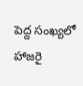పెద్ద సంఖ్యలో హాజరై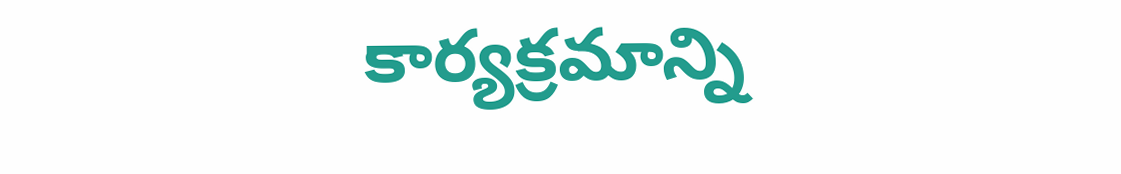కార్యక్రమాన్ని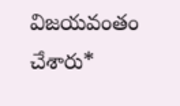విజయవంతం చేశారు*